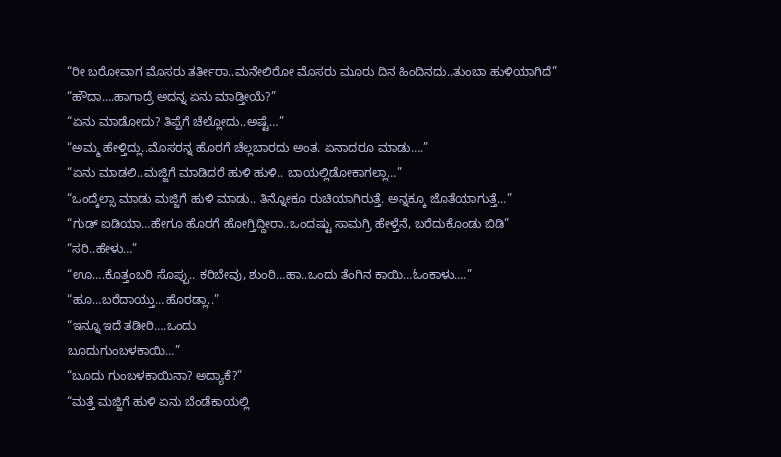“ರೀ ಬರೋವಾಗ ಮೊಸರು ತರ್ತೀರಾ..ಮನೇಲಿರೋ ಮೊಸರು ಮೂರು ದಿನ ಹಿಂದಿನದು..ತುಂಬಾ ಹುಳಿಯಾಗಿದೆ”
“ಹೌದಾ….ಹಾಗಾದ್ರೆ ಅದನ್ನ ಏನು ಮಾಡ್ತೀಯೆ?”
“ಏನು ಮಾಡೋದು? ತಿಪ್ಪೆಗೆ ಚೆಲ್ಲೋದು..ಅಷ್ಟೆ…”
“ಅಮ್ಮ ಹೇಳ್ತಿದ್ಲು..ಮೊಸರನ್ನ ಹೊರಗೆ ಚೆಲ್ಲಬಾರದು ಅಂತ. ಏನಾದರೂ ಮಾಡು….”
“ಏನು ಮಾಡಲಿ..ಮಜ್ಜಿಗೆ ಮಾಡಿದರೆ ಹುಳಿ ಹುಳಿ.. ಬಾಯಲ್ಲಿಡೋಕಾಗಲ್ಲಾ…”
“ಒಂದ್ಕೆಲ್ಸಾ ಮಾಡು ಮಜ್ಜಿಗೆ ಹುಳಿ ಮಾಡು.. ತಿನ್ನೋಕೂ ರುಚಿಯಾಗಿರುತ್ತೆ. ಅನ್ನಕ್ಕೂ ಜೊತೆಯಾಗುತ್ತೆ…”
“ಗುಡ್ ಐಡಿಯಾ…ಹೇಗೂ ಹೊರಗೆ ಹೋಗ್ತಿದ್ದೀರಾ..ಒಂದಷ್ಟು ಸಾಮಗ್ರಿ ಹೇಳ್ತೆನೆ, ಬರೆದುಕೊಂಡು ಬಿಡಿ”
“ಸರಿ..ಹೇಳು…”
“ಊ….ಕೊತ್ತಂಬರಿ ಸೊಪ್ಪು.. ಕರಿಬೇವು, ಶುಂಠಿ…ಹಾ..ಒಂದು ತೆಂಗಿನ ಕಾಯಿ…ಓಂಕಾಳು….”
“ಹೂ…ಬರೆದಾಯ್ತು…ಹೊರಡ್ಲಾ..”
“ಇನ್ನೂ ಇದೆ ತಡೀರಿ….ಒಂದು
ಬೂದುಗುಂಬಳಕಾಯಿ…”
“ಬೂದು ಗುಂಬಳಕಾಯಿನಾ? ಅದ್ಯಾಕೆ?”
“ಮತ್ತೆ ಮಜ್ಜಿಗೆ ಹುಳಿ ಏನು ಬೆಂಡೆಕಾಯಲ್ಲಿ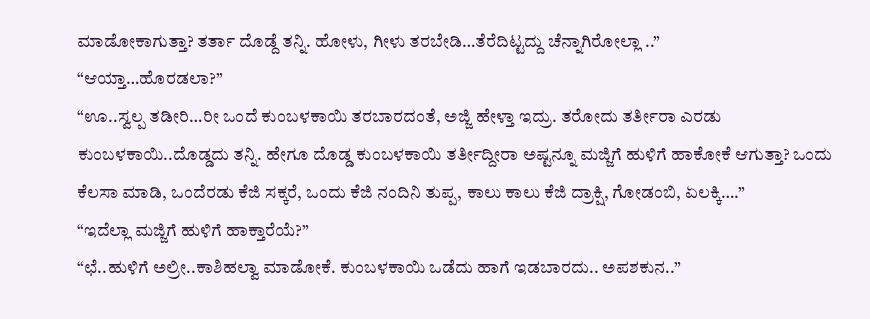ಮಾಡೋಕಾಗುತ್ತಾ? ತರ್ತಾ ದೊಡ್ದೆ ತನ್ನಿ. ಹೋಳು, ಗೀಳು ತರಬೇಡಿ…ತೆರೆದಿಟ್ಟದ್ದು ಚೆನ್ನಾಗಿರೋಲ್ಲಾ ..”
“ಆಯ್ತಾ…ಹೊರಡಲಾ?”
“ಊ..ಸ್ವಲ್ಪ ತಡೀರಿ…ರೀ ಒಂದೆ ಕುಂಬಳಕಾಯಿ ತರಬಾರದಂತೆ, ಅಜ್ಜಿ ಹೇಳ್ತಾ ಇದ್ರು. ತರೋದು ತರ್ತೀರಾ ಎರಡು ಕುಂಬಳಕಾಯಿ..ದೊಡ್ಡದು ತನ್ನಿ. ಹೇಗೂ ದೊಡ್ಡ ಕುಂಬಳಕಾಯಿ ತರ್ತೀದ್ದೀರಾ ಅಷ್ಟನ್ನೂ ಮಜ್ಜಿಗೆ ಹುಳಿಗೆ ಹಾಕೋಕೆ ಆಗುತ್ತಾ? ಒಂದು ಕೆಲಸಾ ಮಾಡಿ, ಒಂದೆರಡು ಕೆಜಿ ಸಕ್ಕರೆ, ಒಂದು ಕೆಜಿ ನಂದಿನಿ ತುಪ್ಪ, ಕಾಲು ಕಾಲು ಕೆಜಿ ದ್ರಾಕ್ಷಿ, ಗೋಡಂಬಿ, ಏಲಕ್ಕಿ….”
“ಇದೆಲ್ಲಾ ಮಜ್ಜಿಗೆ ಹುಳಿಗೆ ಹಾಕ್ತಾರೆಯೆ?”
“ಛೆ..ಹುಳಿಗೆ ಅಲ್ರೀ..ಕಾಶಿಹಲ್ವಾ ಮಾಡೋಕೆ. ಕುಂಬಳಕಾಯಿ ಒಡೆದು ಹಾಗೆ ಇಡಬಾರದು.. ಅಪಶಕುನ..”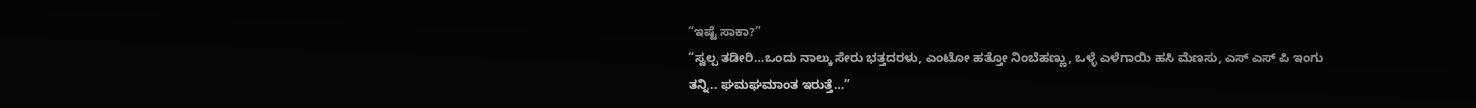“ಇಷ್ಟೆ ಸಾಕಾ?”
“ಸ್ವಲ್ಪ ತಡೀರಿ…ಒಂದು ನಾಲ್ಕು ಸೇರು ಭತ್ತದರಳು, ಎಂಟೋ ಹತ್ತೋ ನಿಂಬೆಹಣ್ಣು, ಒಳ್ಳೆ ಎಳೆಗಾಯಿ ಹಸಿ ಮೆಣಸು, ಎಸ್ ಎಸ್ ಪಿ ಇಂಗು ತನ್ನಿ.. ಘಮಘಮಾಂತ ಇರುತ್ತೆ…”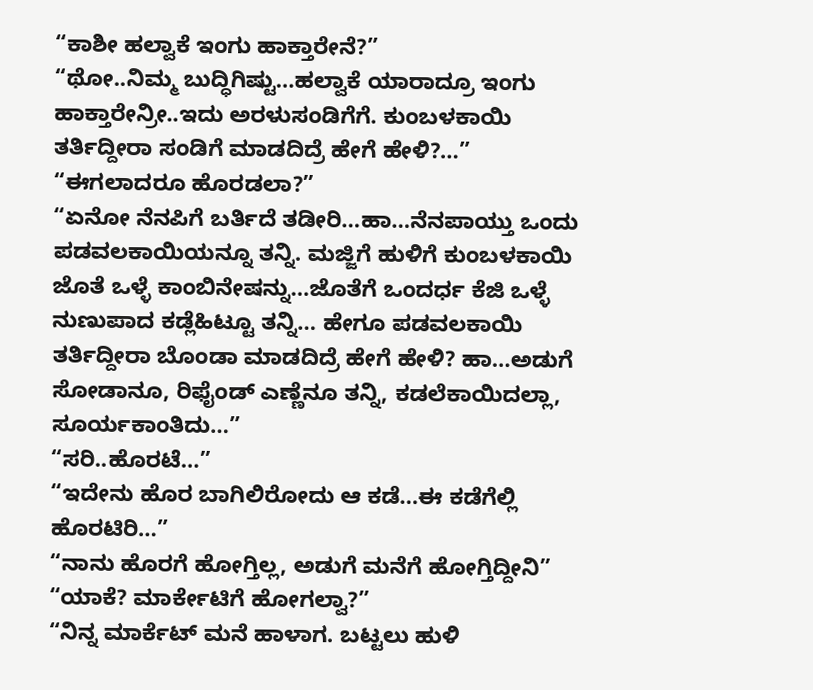“ಕಾಶೀ ಹಲ್ವಾಕೆ ಇಂಗು ಹಾಕ್ತಾರೇನೆ?”
“ಥೋ..ನಿಮ್ಮ ಬುದ್ಧಿಗಿಷ್ಟು…ಹಲ್ವಾಕೆ ಯಾರಾದ್ರೂ ಇಂಗು ಹಾಕ್ತಾರೇನ್ರೀ..ಇದು ಅರಳುಸಂಡಿಗೆಗೆ. ಕುಂಬಳಕಾಯಿ ತರ್ತಿದ್ದೀರಾ ಸಂಡಿಗೆ ಮಾಡದಿದ್ರೆ ಹೇಗೆ ಹೇಳಿ?…”
“ಈಗಲಾದರೂ ಹೊರಡಲಾ?”
“ಏನೋ ನೆನಪಿಗೆ ಬರ್ತಿದೆ ತಡೀರಿ…ಹಾ…ನೆನಪಾಯ್ತು ಒಂದು ಪಡವಲಕಾಯಿಯನ್ನೂ ತನ್ನಿ. ಮಜ್ಜಿಗೆ ಹುಳಿಗೆ ಕುಂಬಳಕಾಯಿ ಜೊತೆ ಒಳ್ಳೆ ಕಾಂಬಿನೇಷನ್ನು…ಜೊತೆಗೆ ಒಂದರ್ಧ ಕೆಜಿ ಒಳ್ಳೆ ನುಣುಪಾದ ಕಡ್ಲೆಹಿಟ್ಟೂ ತನ್ನಿ… ಹೇಗೂ ಪಡವಲಕಾಯಿ ತರ್ತಿದ್ದೀರಾ ಬೊಂಡಾ ಮಾಡದಿದ್ರೆ ಹೇಗೆ ಹೇಳಿ? ಹಾ…ಅಡುಗೆ ಸೋಡಾನೂ, ರಿಫೈಂಡ್ ಎಣ್ಣೆನೂ ತನ್ನಿ, ಕಡಲೆಕಾಯಿದಲ್ಲಾ, ಸೂರ್ಯಕಾಂತಿದು…”
“ಸರಿ..ಹೊರಟೆ…”
“ಇದೇನು ಹೊರ ಬಾಗಿಲಿರೋದು ಆ ಕಡೆ…ಈ ಕಡೆಗೆಲ್ಲಿ ಹೊರಟಿರಿ…”
“ನಾನು ಹೊರಗೆ ಹೋಗ್ತಿಲ್ಲ, ಅಡುಗೆ ಮನೆಗೆ ಹೋಗ್ತಿದ್ದೀನಿ”
“ಯಾಕೆ? ಮಾರ್ಕೇಟಿಗೆ ಹೋಗಲ್ವಾ?”
“ನಿನ್ನ ಮಾರ್ಕೆಟ್ ಮನೆ ಹಾಳಾಗ. ಬಟ್ಟಲು ಹುಳಿ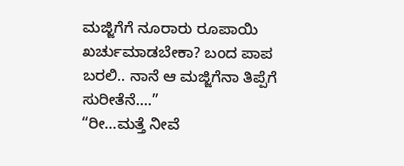ಮಜ್ಜಿಗೆಗೆ ನೂರಾರು ರೂಪಾಯಿ ಖರ್ಚುಮಾಡಬೇಕಾ? ಬಂದ ಪಾಪ ಬರಲಿ.. ನಾನೆ ಆ ಮಜ್ಜಿಗೆನಾ ತಿಪ್ಪೆಗೆ ಸುರೀತೆನೆ….”
“ರೀ…ಮತ್ತೆ ನೀವೆ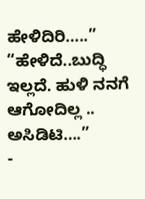ಹೇಳಿದಿರಿ…..”
“ಹೇಳಿದೆ..ಬುದ್ಧಿ ಇಲ್ಲದೆ. ಹುಳಿ ನನಗೆ ಆಗೋದಿಲ್ಲ .. ಅಸಿಡಿಟಿ….”
-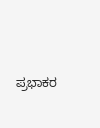ಪ್ರಭಾಕರ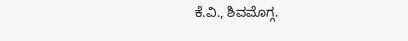ಕೆ.ವಿ., ಶಿವಮೊಗ್ಗ.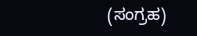(ಸಂಗ್ರಹ)